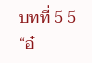บทที่ 5 5
“อ๋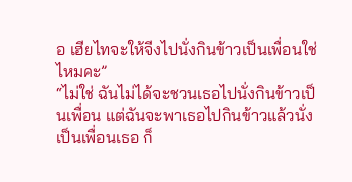อ เฮียไทจะให้จีงไปนั่งกินข้าวเป็นเพื่อนใช่ไหมคะ”
“ไม่ใช่ ฉันไม่ได้จะชวนเธอไปนั่งกินข้าวเป็นเพื่อน แต่ฉันจะพาเธอไปกินข้าวแล้วนั่งเป็นเพื่อนเธอ ก็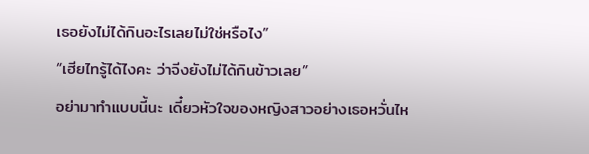เธอยังไม่ได้กินอะไรเลยไม่ใช่หรือไง”
“เฮียไทรู้ได้ไงคะ ว่าจีงยังไม่ได้กินข้าวเลย”
อย่ามาทำแบบนี้นะ เดี๋ยวหัวใจของหญิงสาวอย่างเธอหวั่นไห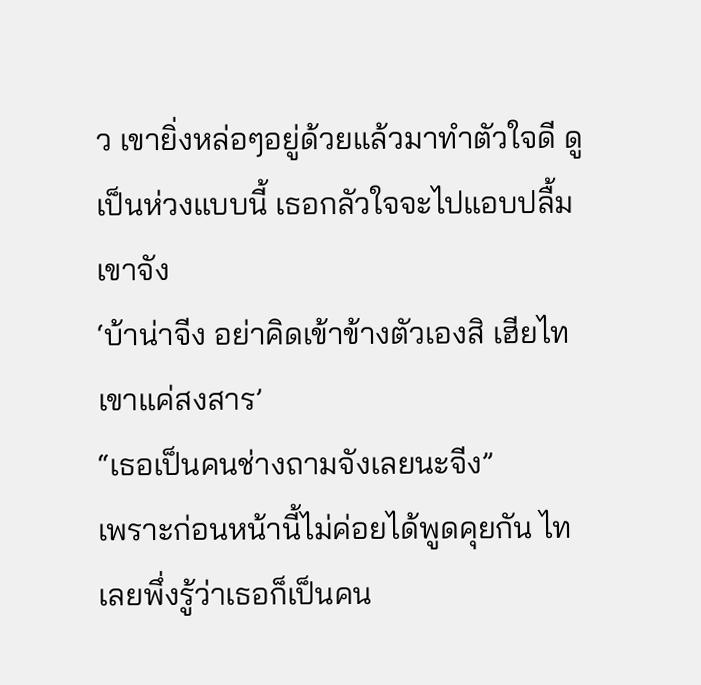ว เขายิ่งหล่อๆอยู่ด้วยแล้วมาทำตัวใจดี ดูเป็นห่วงแบบนี้ เธอกลัวใจจะไปแอบปลื้มเขาจัง
‘บ้าน่าจีง อย่าคิดเข้าข้างตัวเองสิ เฮียไทเขาแค่สงสาร’
“เธอเป็นคนช่างถามจังเลยนะจีง”
เพราะก่อนหน้านี้ไม่ค่อยได้พูดคุยกัน ไทเลยพึ่งรู้ว่าเธอก็เป็นคน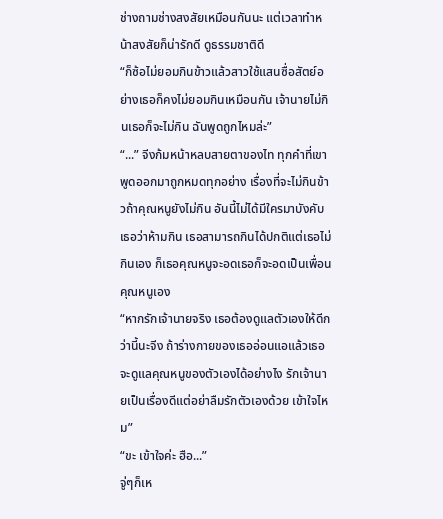ช่างถามช่างสงสัยเหมือนกันนะ แต่เวลาทำหน้าสงสัยก็น่ารักดี ดูธรรมชาติดี
“ก็ซ้อไม่ยอมกินข้าวแล้วสาวใช้แสนซื่อสัตย์อย่างเธอก็คงไม่ยอมกินเหมือนกัน เจ้านายไม่กินเธอก็จะไม่กิน ฉันพูดถูกไหมล่ะ”
“...” จีงก้มหน้าหลบสายตาของไท ทุกคำที่เขาพูดออกมาถูกหมดทุกอย่าง เรื่องที่จะไม่กินข้าวถ้าคุณหนูยังไม่กิน อันนี้ไม่ได้มีใครมาบังคับเธอว่าห้ามกิน เธอสามารถกินได้ปกติแต่เธอไม่กินเอง ก็เธอคุณหนูจะอดเธอก็จะอดเป็นเพื่อนคุณหนูเอง
“หากรักเจ้านายจริง เธอต้องดูแลตัวเองให้ดีกว่านี้นะจีง ถ้าร่างกายของเธออ่อนแอแล้วเธอจะดูแลคุณหนูของตัวเองได้อย่างไง รักเจ้านายเป็นเรื่องดีแต่อย่าลืมรักตัวเองด้วย เข้าใจไหม”
“ขะ เข้าใจค่ะ ฮือ...”
จู่ๆก็เห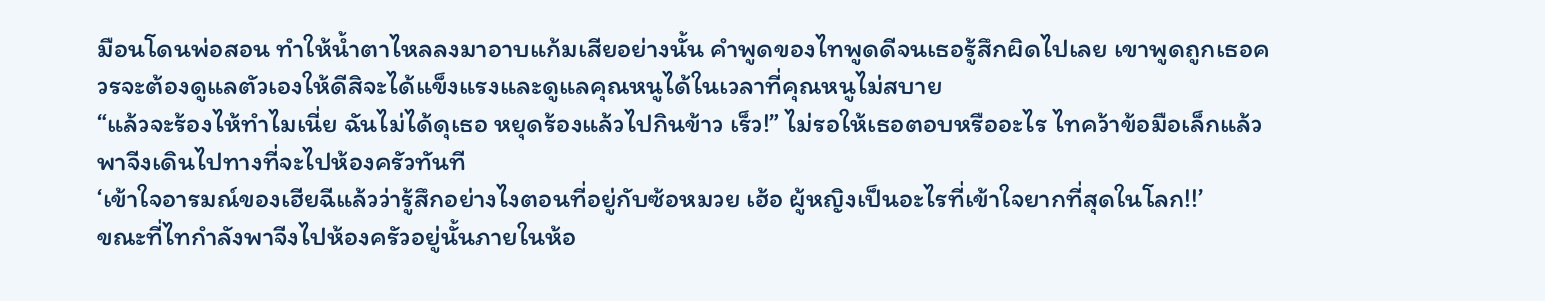มือนโดนพ่อสอน ทำให้น้ำตาไหลลงมาอาบแก้มเสียอย่างนั้น คำพูดของไทพูดดีจนเธอรู้สึกผิดไปเลย เขาพูดถูกเธอควรจะต้องดูแลตัวเองให้ดีสิจะได้แข็งแรงและดูแลคุณหนูได้ในเวลาที่คุณหนูไม่สบาย
“แล้วจะร้องไห้ทำไมเนี่ย ฉันไม่ได้ดุเธอ หยุดร้องแล้วไปกินข้าว เร็ว!” ไม่รอให้เธอตอบหรืออะไร ไทคว้าข้อมือเล็กแล้วพาจีงเดินไปทางที่จะไปห้องครัวทันที
‘เข้าใจอารมณ์ของเฮียฉีแล้วว่ารู้สึกอย่างไงตอนที่อยู่กับซ้อหมวย เฮ้อ ผู้หญิงเป็นอะไรที่เข้าใจยากที่สุดในโลก!!’
ขณะที่ไทกำลังพาจีงไปห้องครัวอยู่นั้นภายในห้อ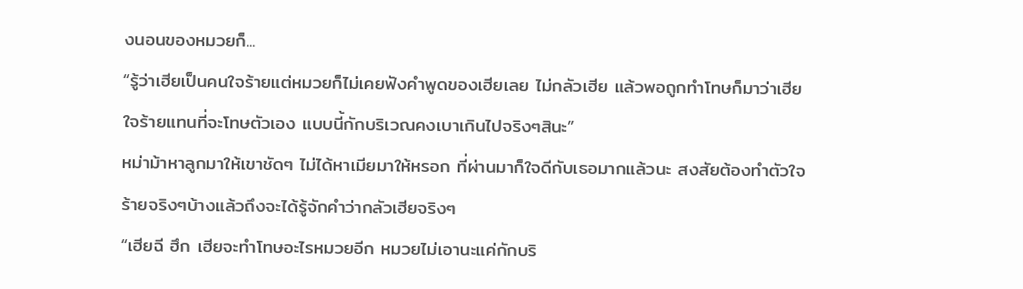งนอนของหมวยก็...
“รู้ว่าเฮียเป็นคนใจร้ายแต่หมวยก็ไม่เคยฟังคำพูดของเฮียเลย ไม่กลัวเฮีย แล้วพอถูกทำโทษก็มาว่าเฮียใจร้ายแทนที่จะโทษตัวเอง แบบนี้กักบริเวณคงเบาเกินไปจริงๆสินะ”
หม่าม้าหาลูกมาให้เขาชัดๆ ไม่ได้หาเมียมาให้หรอก ที่ผ่านมาก็ใจดีกับเธอมากแล้วนะ สงสัยต้องทำตัวใจร้ายจริงๆบ้างแล้วถึงจะได้รู้จักคำว่ากลัวเฮียจริงๆ
“เฮียฉี ฮึก เฮียจะทำโทษอะไรหมวยอีก หมวยไม่เอานะแค่กักบริ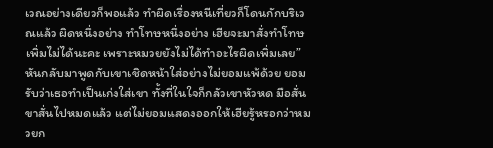เวณอย่างเดียวก็พอแล้ว ทำผิดเรื่องหนีเที่ยวก็โดนกักบริเวณแล้ว ผิดหนึ่งอย่าง ทำโทษหนึ่งอย่าง เฮียจะมาสั่งทำโทษเพิ่มไม่ได้นะคะ เพราะหมวยยังไม่ได้ทำอะไรผิดเพิ่มเลย”
หันกลับมาพูดกับเขาเชิดหน้าใส่อย่างไม่ยอมแพ้ด้วย ยอมรับว่าเธอทำเป็นเก่งใส่เขา ทั้งที่ในใจก็กลัวเขาหัวหด มือสั่น ขาสั่นไปหมดแล้ว แต่ไม่ยอมแสดงออกให้เฮียรู้หรอกว่าหมวยก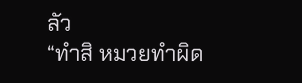ลัว
“ทำสิ หมวยทำผิด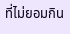ที่ไม่ยอมกิน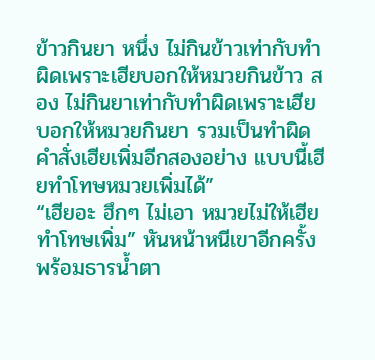ข้าวกินยา หนึ่ง ไม่กินข้าวเท่ากับทำผิดเพราะเฮียบอกให้หมวยกินข้าว สอง ไม่กินยาเท่ากับทำผิดเพราะเฮียบอกให้หมวยกินยา รวมเป็นทำผิดคำสั่งเฮียเพิ่มอีกสองอย่าง แบบนี้เฮียทำโทษหมวยเพิ่มได้”
“เฮียอะ ฮึกๆ ไม่เอา หมวยไม่ให้เฮียทำโทษเพิ่ม” หันหน้าหนีเขาอีกครั้งพร้อมธารน้ำตา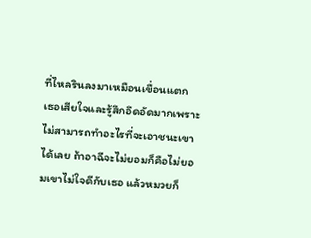ที่ไหลรินลงมาเหมือนเขื่อนแตก
เธอเสียใจและรู้สึกอึดอัดมากเพราะไม่สามารถทำอะไรที่จะเอาชนะเขาได้เลย ถ้าอาฉีจะไม่ยอมก็คือไม่ยอมเขาไม่ใจดีกับเธอ แล้วหมวยก็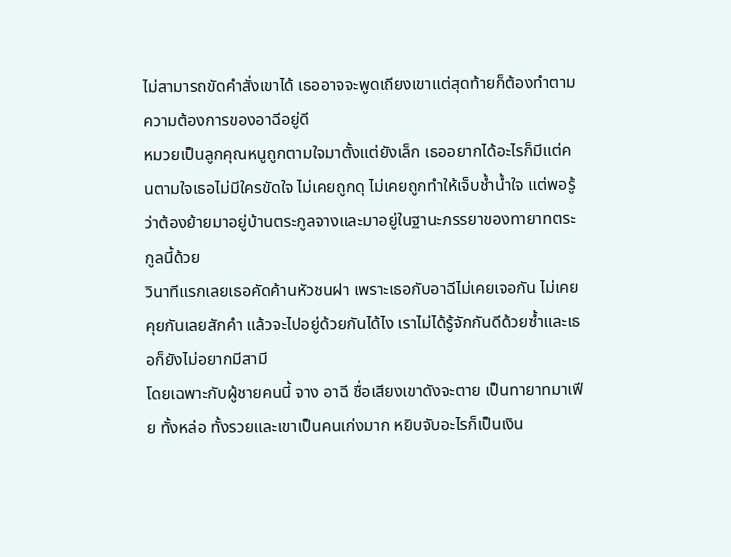ไม่สามารถขัดคำสั่งเขาได้ เธออาจจะพูดเถียงเขาแต่สุดท้ายก็ต้องทำตามความต้องการของอาฉีอยู่ดี
หมวยเป็นลูกคุณหนูถูกตามใจมาตั้งแต่ยังเล็ก เธออยากได้อะไรก็มีแต่คนตามใจเธอไม่มีใครขัดใจ ไม่เคยถูกดุ ไม่เคยถูกทำให้เจ็บช้ำน้ำใจ แต่พอรู้ว่าต้องย้ายมาอยู่บ้านตระกูลจางและมาอยู่ในฐานะภรรยาของทายาทตระกูลนี้ด้วย
วินาทีแรกเลยเธอคัดค้านหัวชนฝา เพราะเธอกับอาฉีไม่เคยเจอกัน ไม่เคยคุยกันเลยสักคำ แล้วจะไปอยู่ด้วยกันได้ไง เราไม่ได้รู้จักกันดีด้วยซ้ำและเธอก็ยังไม่อยากมีสามี
โดยเฉพาะกับผู้ชายคนนี้ จาง อาฉี ชื่อเสียงเขาดังจะตาย เป็นทายาทมาเฟีย ทั้งหล่อ ทั้งรวยและเขาเป็นคนเก่งมาก หยิบจับอะไรก็เป็นเงิน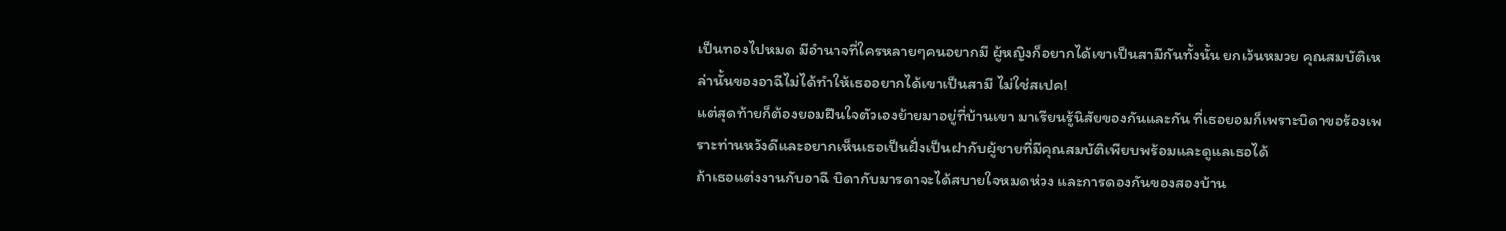เป็นทองไปหมด มีอำนาจที่ใครหลายๆคนอยากมี ผู้หญิงก็อยากได้เขาเป็นสามีกันทั้งนั้น ยกเว้นหมวย คุณสมบัติเหล่านั้นของอาฉีไม่ได้ทำให้เธออยากได้เขาเป็นสามี ไม่ใช่สเปค!
แต่สุดท้ายก็ต้องยอมฝืนใจตัวเองย้ายมาอยู่ที่บ้านเขา มาเรียนรู้นิสัยของกันและกัน ที่เธอยอมก็เพราะบิดาขอร้องเพราะท่านหวังดีและอยากเห็นเธอเป็นฝั่งเป็นฝากับผู้ชายที่มีคุณสมบัติเพียบพร้อมและดูแลเธอได้
ถ้าเธอแต่งงานกับอาฉี บิดากับมารดาจะได้สบายใจหมดห่วง และการดองกันของสองบ้าน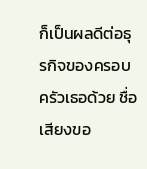ก็เป็นผลดีต่อธุรกิจของครอบครัวเธอด้วย ชื่อเสียงขอ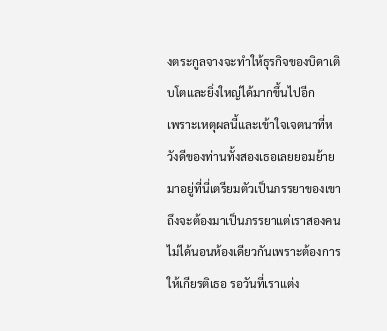งตระกูลจางจะทำให้ธุรกิจของบิดาเติบโตและยิ่งใหญ่ได้มากขึ้นไปอีก
เพราะเหตุผลนี้และเข้าใจเจตนาที่หวังดีของท่านทั้งสองเธอเลยยอมย้ายมาอยู่ที่นี่เตรียมตัวเป็นภรรยาของเขา ถึงจะต้องมาเป็นภรรยาแต่เราสองคนไม่ได้นอนห้องเดียวกันเพราะต้องการให้เกียรติเธอ รอวันที่เราแต่ง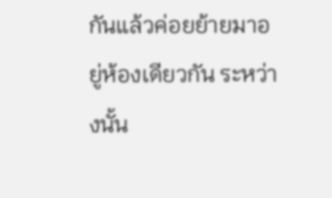กันแล้วค่อยย้ายมาอยู่ห้องเดียวกัน ระหว่างนั้น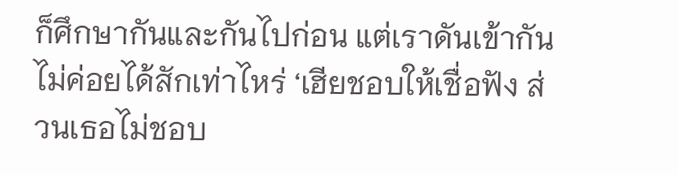ก็ศึกษากันและกันไปก่อน แต่เราดันเข้ากันไม่ค่อยได้สักเท่าไหร่ ‘เฮียชอบให้เชื่อฟัง ส่วนเธอไม่ชอบ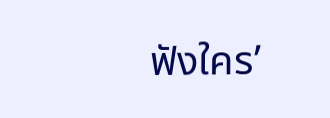ฟังใคร’